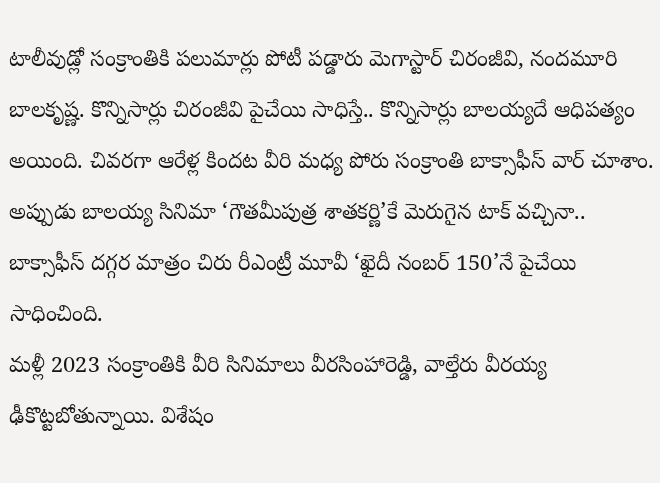టాలీవుడ్లో సంక్రాంతికి పలుమార్లు పోటీ పడ్డారు మెగాస్టార్ చిరంజీవి, నందమూరి బాలకృష్ణ. కొన్నిసార్లు చిరంజీవి పైచేయి సాధిస్తే.. కొన్నిసార్లు బాలయ్యదే ఆధిపత్యం అయింది. చివరగా ఆరేళ్ల కిందట వీరి మధ్య పోరు సంక్రాంతి బాక్సాఫీస్ వార్ చూశాం. అప్పుడు బాలయ్య సినిమా ‘గౌతమీపుత్ర శాతకర్ణి’కే మెరుగైన టాక్ వచ్చినా.. బాక్సాఫీస్ దగ్గర మాత్రం చిరు రీఎంట్రీ మూవీ ‘ఖైదీ నంబర్ 150’నే పైచేయి సాధించింది.
మళ్లీ 2023 సంక్రాంతికి వీరి సినిమాలు వీరసింహారెడ్డి, వాల్తేరు వీరయ్య ఢీకొట్టబోతున్నాయి. విశేషం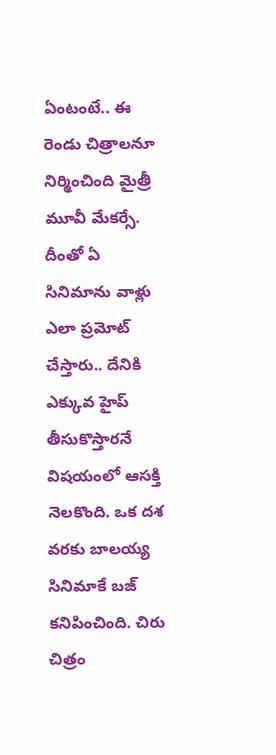ఏంటంటే.. ఈ రెండు చిత్రాలనూ నిర్మించింది మైత్రీ మూవీ మేకర్సే. దీంతో ఏ సినిమాను వాళ్లు ఎలా ప్రమోట్ చేస్తారు.. దేనికి ఎక్కువ హైప్ తీసుకొస్తారనే విషయంలో ఆసక్తి నెలకొంది. ఒక దశ వరకు బాలయ్య సినిమాకే బజ్ కనిపించింది. చిరు చిత్రం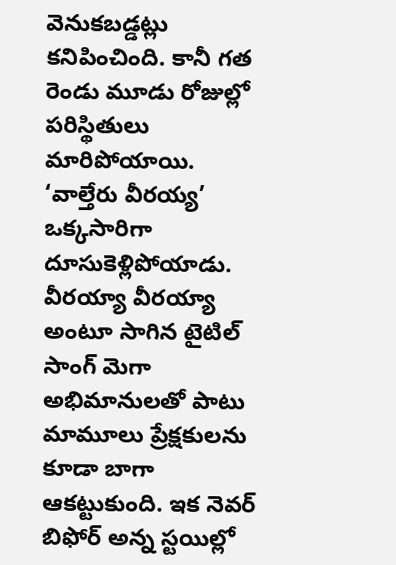వెనుకబడ్డట్లు కనిపించింది. కానీ గత రెండు మూడు రోజుల్లో పరిస్థితులు మారిపోయాయి.
‘వాల్తేరు వీరయ్య’ ఒక్కసారిగా దూసుకెళ్లిపోయాడు. వీరయ్యా వీరయ్యా అంటూ సాగిన టైటిల్ సాంగ్ మెగా అభిమానులతో పాటు మామూలు ప్రేక్షకులను కూడా బాగా ఆకట్టుకుంది. ఇక నెవర్ బిఫోర్ అన్న స్టయిల్లో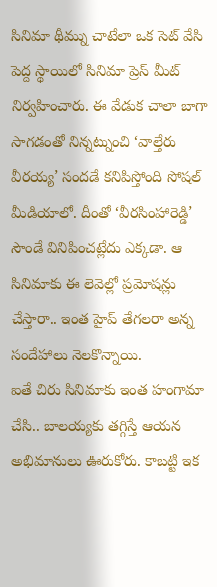సినిమా థీమ్ను చాటేలా ఒక సెట్ వేసి పెద్ద స్థాయిలో సినిమా ప్రెస్ మీట్ నిర్వహించారు. ఈ వేడుక చాలా బాగా సాగడంతో నిన్నట్నుంచి ‘వాల్తేరు వీరయ్య’ సందడే కనిపిస్తోంది సోషల్ మీడియాలో. దీంతో ‘వీరసింహారెడ్డి’ సౌండే వినిపించట్లేదు ఎక్కడా. ఆ సినిమాకు ఈ లెవెల్లో ప్రమోషన్లు చేస్తారా.. ఇంత హైప్ తేగలరా అన్న సందేహాలు నెలకొన్నాయి.
ఐతే చిరు సినిమాకు ఇంత హంగామా చేసి.. బాలయ్యకు తగ్గిస్తే ఆయన అభిమానులు ఊరుకోరు. కాబట్టి ఇక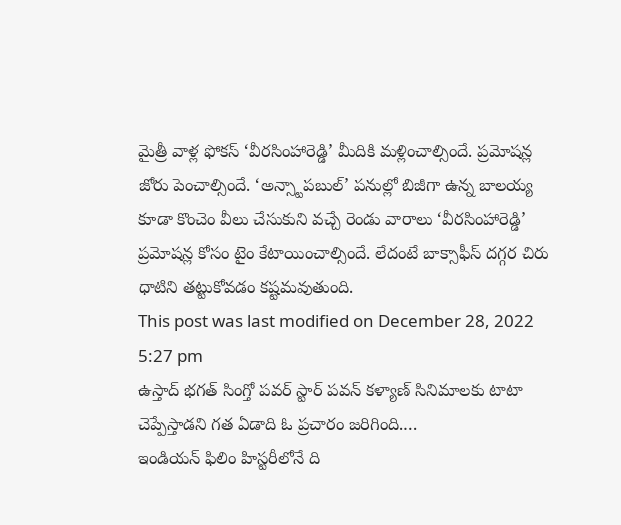మైత్రీ వాళ్ల ఫోకస్ ‘వీరసింహారెడ్డి’ మీదికి మళ్లించాల్సిందే. ప్రమోషన్ల జోరు పెంచాల్సిందే. ‘అన్స్టాపబుల్’ పనుల్లో బిజీగా ఉన్న బాలయ్య కూడా కొంచెం వీలు చేసుకుని వచ్చే రెండు వారాలు ‘వీరసింహారెడ్డి’ ప్రమోషన్ల కోసం టైం కేటాయించాల్సిందే. లేదంటే బాక్సాఫీస్ దగ్గర చిరు ధాటిని తట్టుకోవడం కష్టమవుతుంది.
This post was last modified on December 28, 2022 5:27 pm
ఉస్తాద్ భగత్ సింగ్తో పవర్ స్టార్ పవన్ కళ్యాణ్ సినిమాలకు టాటా చెప్పేస్తాడని గత ఏడాది ఓ ప్రచారం జరిగింది.…
ఇండియన్ ఫిలిం హిస్టరీలోనే ది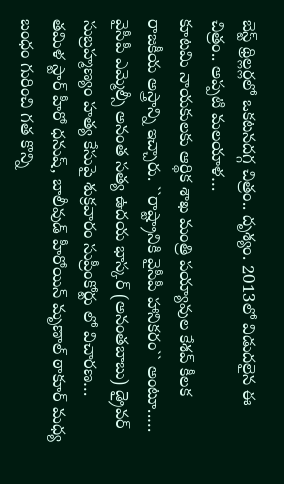బెస్ట్ థ్రిల్లర్లలో ఒకటనదగ్గ చిత్రం.. దృశ్యం. 2013లో విడుదలైన ఈ చిత్రం.. అప్పటి మలయాళ…
కూటమి నాయకులకు ఆర్థిక శాఖ మంత్రి పయ్యావుల కేశవ్ కీలక రాజకీయ అస్త్రాన్ని ఇచ్చారు. ``రాష్ట్రానికి వైసీపీ హానికరం`` అంటూ..…
వైసీపీ ఎమ్మెల్సీ అనంత సత్య ఉదయ భాస్కర్ (అనంతబాబు) డ్రైవర్ సుబ్రహ్మణ్యం హత్య కేసుపై శుక్రవారం సుప్రీంకోర్టు లో విచారణ…
తమిళ స్టార్ హీరో ధనుష్, బాలీవుడ్ హీరోయిన్ మృణాల్ ఠాకూర్ మధ్య బంధం గురించి గత కొన్ని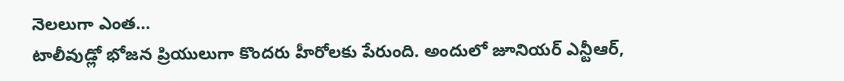నెలలుగా ఎంత…
టాలీవుడ్లో భోజన ప్రియులుగా కొందరు హీరోలకు పేరుంది. అందులో జూనియర్ ఎన్టీఆర్,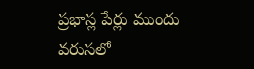ప్రభాస్ల పేర్లు ముందు వరుసలో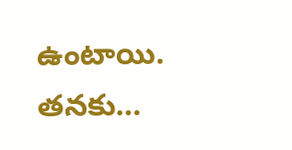ఉంటాయి. తనకు…